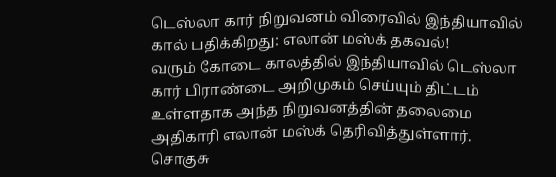டெஸ்லா கார் நிறுவனம் விரைவில் இந்தியாவில் கால் பதிக்கிறது: எலான் மஸ்க் தகவல்!
வரும் கோடை காலத்தில் இந்தியாவில் டெஸ்லா கார் பிராண்டை அறிமுகம் செய்யும் திட்டம் உள்ளதாக அந்த நிறுவனத்தின் தலைமை அதிகாரி எலான் மஸ்க் தெரிவித்துள்ளார்.
சொகுசு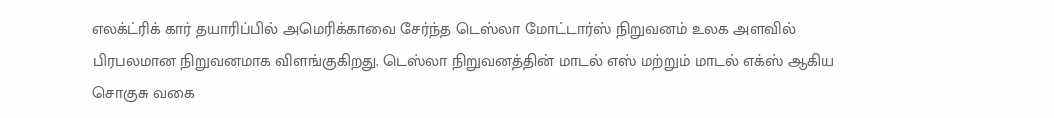எலக்ட்ரிக் கார் தயாரிப்பில் அமெரிக்காவை சேர்ந்த டெஸ்லா மோட்டார்ஸ் நிறுவனம் உலக அளவில் பிரபலமான நிறுவனமாக விளங்குகிறது. டெஸ்லா நிறுவனத்தின் மாடல் எஸ் மற்றும் மாடல் எக்ஸ் ஆகிய சொகுசு வகை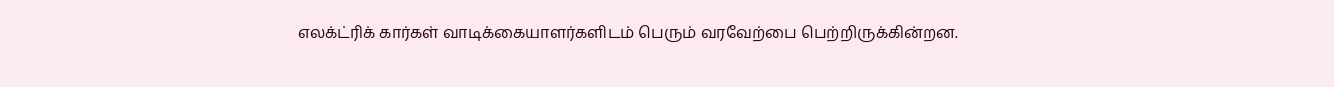எலக்ட்ரிக் கார்கள் வாடிக்கையாளர்களிடம் பெரும் வரவேற்பை பெற்றிருக்கின்றன.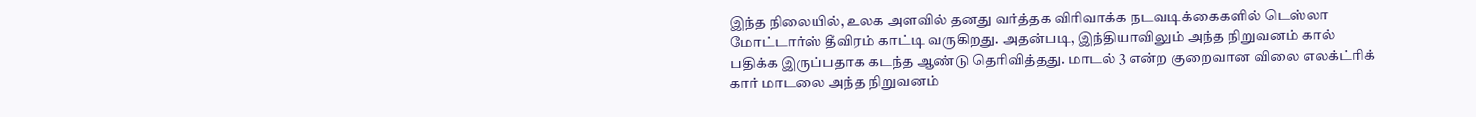இந்த நிலையில், உலக அளவில் தனது வர்த்தக விரிவாக்க நடவடிக்கைகளில் டெஸ்லா மோட்டார்ஸ் தீவிரம் காட்டி வருகிறது. அதன்படி, இந்தியாவிலும் அந்த நிறுவனம் கால் பதிக்க இருப்பதாக கடந்த ஆண்டு தெரிவித்தது. மாடல் 3 என்ற குறைவான விலை எலக்ட்ரிக் கார் மாடலை அந்த நிறுவனம்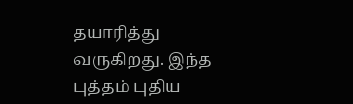தயாரித்து வருகிறது. இந்த புத்தம் புதிய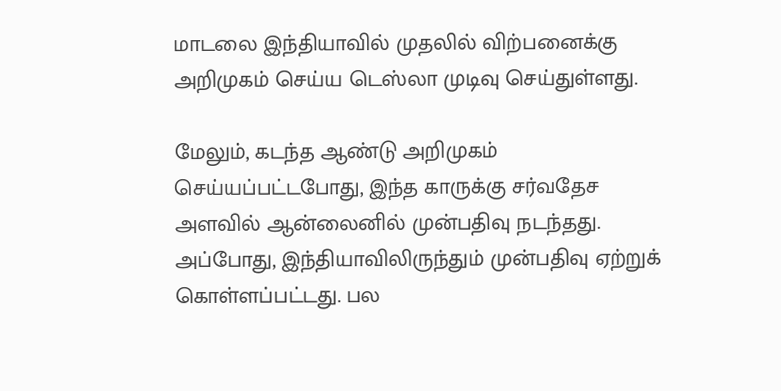மாடலை இந்தியாவில் முதலில் விற்பனைக்கு அறிமுகம் செய்ய டெஸ்லா முடிவு செய்துள்ளது.

மேலும், கடந்த ஆண்டு அறிமுகம் செய்யப்பட்டபோது, இந்த காருக்கு சர்வதேச அளவில் ஆன்லைனில் முன்பதிவு நடந்தது. அப்போது, இந்தியாவிலிருந்தும் முன்பதிவு ஏற்றுக் கொள்ளப்பட்டது. பல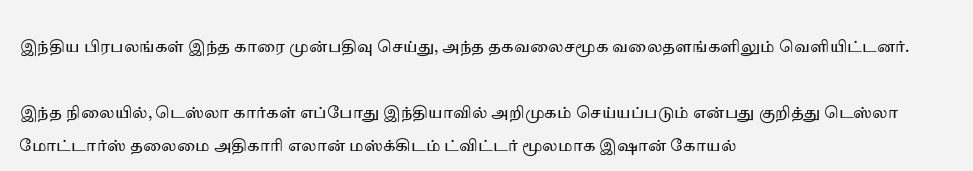இந்திய பிரபலங்கள் இந்த காரை முன்பதிவு செய்து, அந்த தகவலைசமூக வலைதளங்களிலும் வெளியிட்டனர்.

இந்த நிலையில், டெஸ்லா கார்கள் எப்போது இந்தியாவில் அறிமுகம் செய்யப்படும் என்பது குறித்து டெஸ்லா மோட்டார்ஸ் தலைமை அதிகாரி எலான் மஸ்க்கிடம் ட்விட்டர் மூலமாக இஷான் கோயல்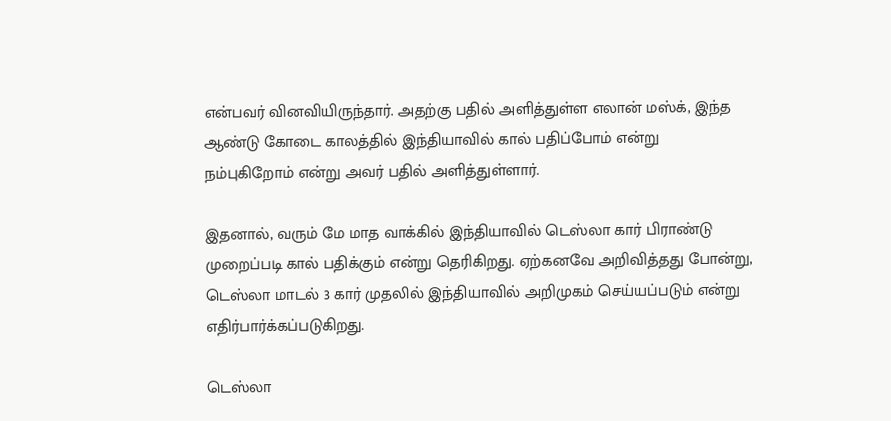என்பவர் வினவியிருந்தார். அதற்கு பதில் அளித்துள்ள எலான் மஸ்க், இந்த ஆண்டு கோடை காலத்தில் இந்தியாவில் கால் பதிப்போம் என்று நம்புகிறோம் என்று அவர் பதில் அளித்துள்ளார்.

இதனால், வரும் மே மாத வாக்கில் இந்தியாவில் டெஸ்லா கார் பிராண்டு முறைப்படி கால் பதிக்கும் என்று தெரிகிறது. ஏற்கனவே அறிவித்தது போன்று, டெஸ்லா மாடல் 3 கார் முதலில் இந்தியாவில் அறிமுகம் செய்யப்படும் என்று எதிர்பார்க்கப்படுகிறது.

டெஸ்லா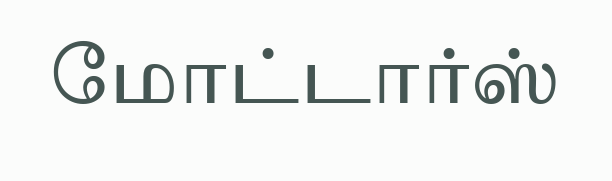மோட்டார்ஸ்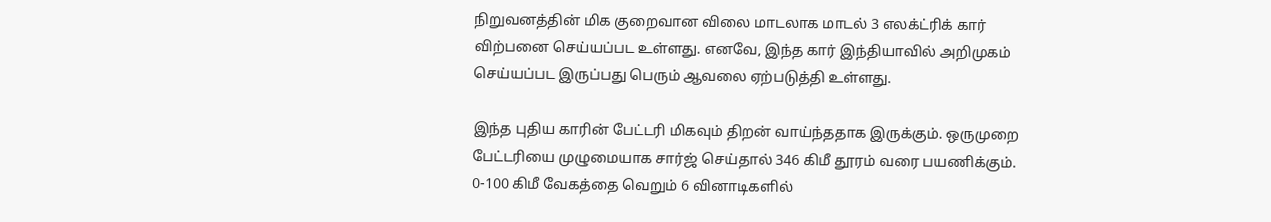நிறுவனத்தின் மிக குறைவான விலை மாடலாக மாடல் 3 எலக்ட்ரிக் கார் விற்பனை செய்யப்பட உள்ளது. எனவே, இந்த கார் இந்தியாவில் அறிமுகம் செய்யப்பட இருப்பது பெரும் ஆவலை ஏற்படுத்தி உள்ளது.

இந்த புதிய காரின் பேட்டரி மிகவும் திறன் வாய்ந்ததாக இருக்கும். ஒருமுறை பேட்டரியை முழுமையாக சார்ஜ் செய்தால் 346 கிமீ தூரம் வரை பயணிக்கும். 0-100 கிமீ வேகத்தை வெறும் 6 வினாடிகளில்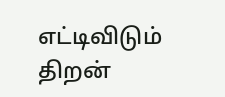எட்டிவிடும் திறன்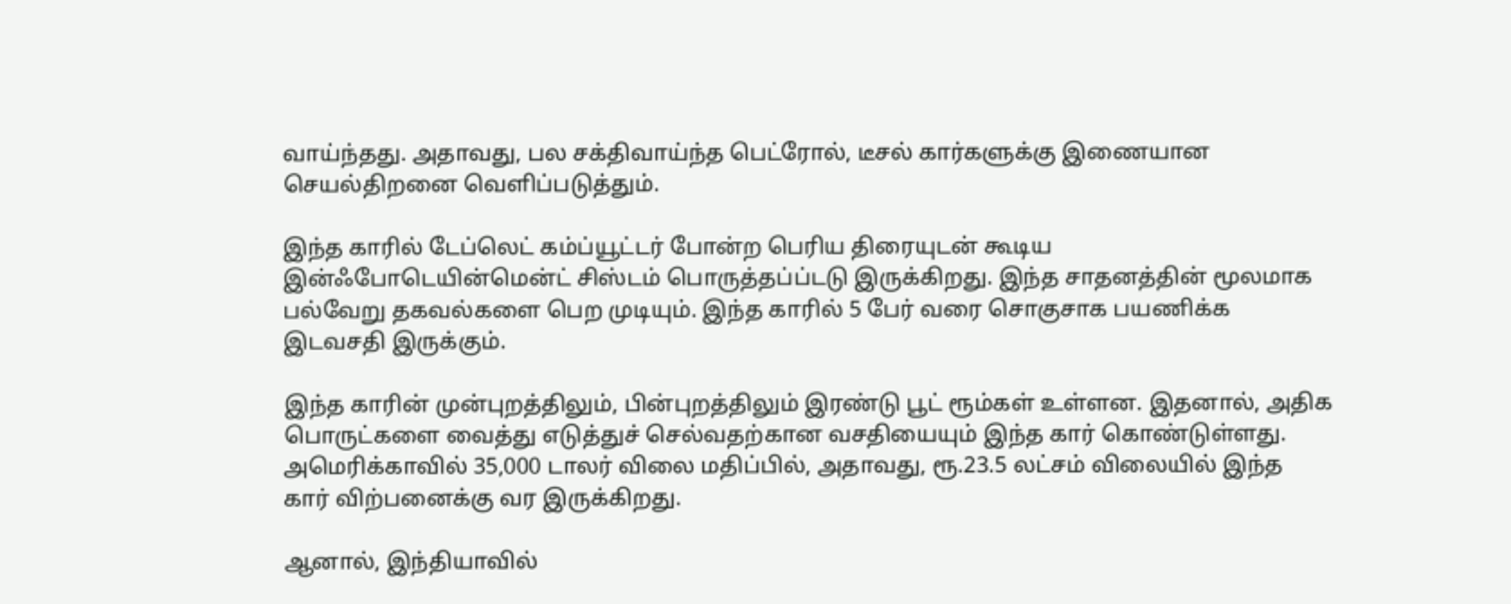வாய்ந்தது. அதாவது, பல சக்திவாய்ந்த பெட்ரோல், டீசல் கார்களுக்கு இணையான செயல்திறனை வெளிப்படுத்தும்.

இந்த காரில் டேப்லெட் கம்ப்யூட்டர் போன்ற பெரிய திரையுடன் கூடிய இன்ஃபோடெயின்மென்ட் சிஸ்டம் பொருத்தப்ப்டடு இருக்கிறது. இந்த சாதனத்தின் மூலமாக பல்வேறு தகவல்களை பெற முடியும். இந்த காரில் 5 பேர் வரை சொகுசாக பயணிக்க இடவசதி இருக்கும்.

இந்த காரின் முன்புறத்திலும், பின்புறத்திலும் இரண்டு பூட் ரூம்கள் உள்ளன. இதனால், அதிக பொருட்களை வைத்து எடுத்துச் செல்வதற்கான வசதியையும் இந்த கார் கொண்டுள்ளது. அமெரிக்காவில் 35,000 டாலர் விலை மதிப்பில், அதாவது, ரூ.23.5 லட்சம் விலையில் இந்த கார் விற்பனைக்கு வர இருக்கிறது.

ஆனால், இந்தியாவில்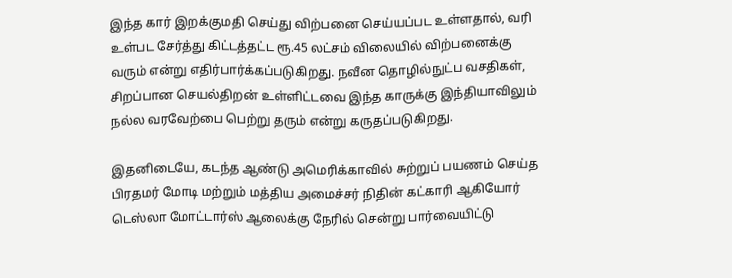இந்த கார் இறக்குமதி செய்து விற்பனை செய்யப்பட உள்ளதால், வரி உள்பட சேர்த்து கிட்டத்தட்ட ரூ.45 லட்சம் விலையில் விற்பனைக்கு வரும் என்று எதிர்பார்க்கப்படுகிறது. நவீன தொழில்நுட்ப வசதிகள், சிறப்பான செயல்திறன் உள்ளிட்டவை இந்த காருக்கு இந்தியாவிலும் நல்ல வரவேற்பை பெற்று தரும் என்று கருதப்படுகிறது.

இதனிடையே, கடந்த ஆண்டு அமெரிக்காவில் சுற்றுப் பயணம் செய்த பிரதமர் மோடி மற்றும் மத்திய அமைச்சர் நிதின் கட்காரி ஆகியோர் டெஸ்லா மோட்டார்ஸ் ஆலைக்கு நேரில் சென்று பார்வையிட்டு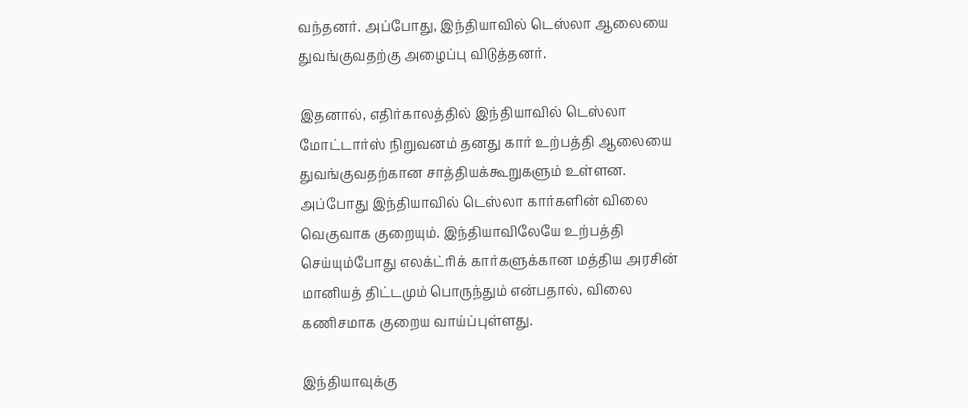வந்தனர். அப்போது, இந்தியாவில் டெஸ்லா ஆலையை துவங்குவதற்கு அழைப்பு விடுத்தனர்.

இதனால், எதிர்காலத்தில் இந்தியாவில் டெஸ்லா மோட்டார்ஸ் நிறுவனம் தனது கார் உற்பத்தி ஆலையை துவங்குவதற்கான சாத்தியக்கூறுகளும் உள்ளன. அப்போது இந்தியாவில் டெஸ்லா கார்களின் விலை வெகுவாக குறையும். இந்தியாவிலேயே உற்பத்தி செய்யும்போது எலக்ட்ரிக் கார்களுக்கான மத்திய அரசின் மானியத் திட்டமும் பொருந்தும் என்பதால், விலை கணிசமாக குறைய வாய்ப்புள்ளது.

இந்தியாவுக்கு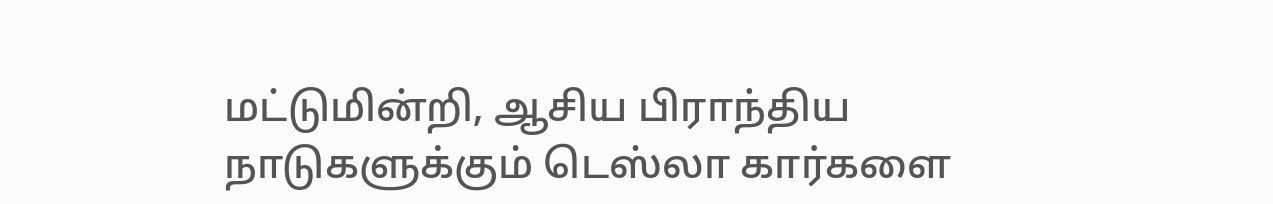மட்டுமின்றி, ஆசிய பிராந்திய நாடுகளுக்கும் டெஸ்லா கார்களை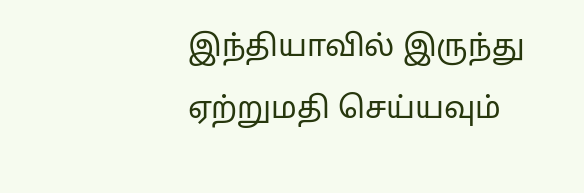இந்தியாவில் இருந்து ஏற்றுமதி செய்யவும்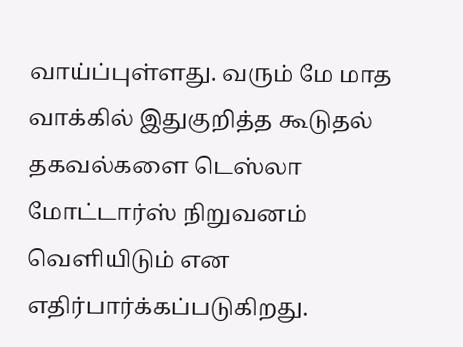வாய்ப்புள்ளது. வரும் மே மாத வாக்கில் இதுகுறித்த கூடுதல் தகவல்களை டெஸ்லா மோட்டார்ஸ் நிறுவனம் வெளியிடும் என எதிர்பார்க்கப்படுகிறது.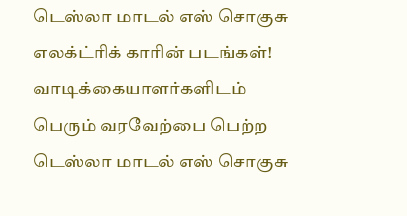டெஸ்லா மாடல் எஸ் சொகுசு எலக்ட்ரிக் காரின் படங்கள்!
வாடிக்கையாளர்களிடம் பெரும் வரவேற்பை பெற்ற டெஸ்லா மாடல் எஸ் சொகுசு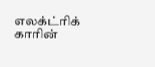எலக்ட்ரிக் காரின்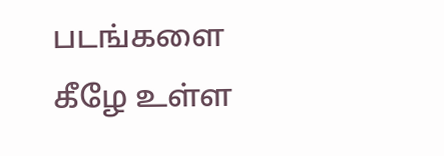படங்களை கீழே உள்ள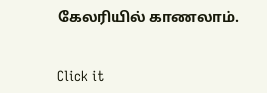கேலரியில் காணலாம்.


Click it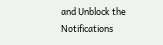and Unblock the Notifications